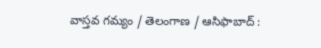వాస్తవ గమ్యం / తెలంగాణ / ఆసిఫాబాద్ :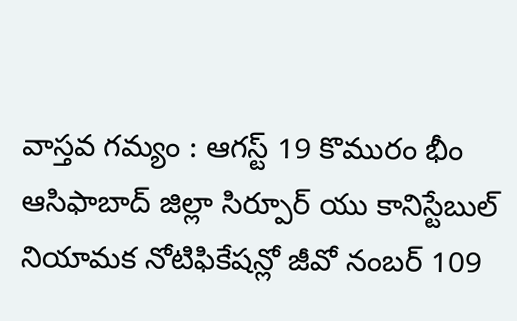వాస్తవ గమ్యం : ఆగస్ట్ 19 కొమురం భీం ఆసిఫాబాద్ జిల్లా సిర్పూర్ యు కానిస్టేబుల్ నియామక నోటిఫికేషన్లో జీవో నంబర్ 109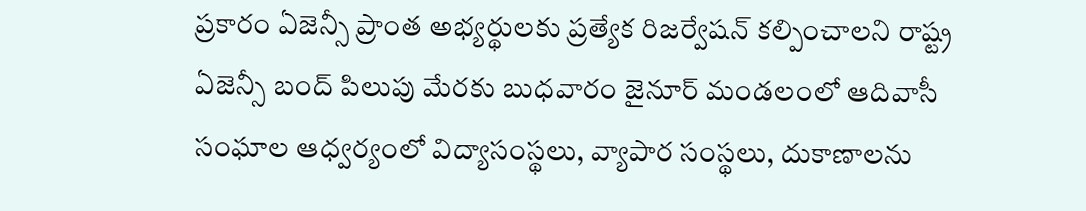ప్రకారం ఏజెన్సీ ప్రాంత అభ్యర్థులకు ప్రత్యేక రిజర్వేషన్ కల్పించాలని రాష్ట్ర ఏజెన్సీ బంద్ పిలుపు మేరకు బుధవారం జైనూర్ మండలంలో ఆదివాసీ సంఘాల ఆధ్వర్యంలో విద్యాసంస్థలు, వ్యాపార సంస్థలు, దుకాణాలను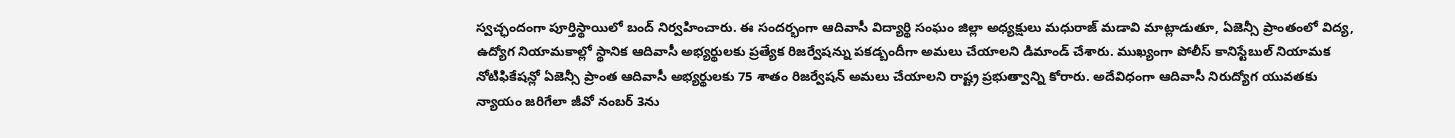స్వచ్ఛందంగా పూర్తిస్థాయిలో బంద్ నిర్వహించారు. ఈ సందర్భంగా ఆదివాసీ విద్యార్థి సంఘం జిల్లా అధ్యక్షులు మధురాజ్ మడావి మాట్లాడుతూ, ఏజెన్సీ ప్రాంతంలో విద్య, ఉద్యోగ నియామకాల్లో స్థానిక ఆదివాసీ అభ్యర్థులకు ప్రత్యేక రిజర్వేషన్ను పకడ్బందీగా అమలు చేయాలని డిమాండ్ చేశారు. ముఖ్యంగా పోలీస్ కానిస్టేబుల్ నియామక నోటిఫికేషన్లో ఏజెన్సీ ప్రాంత ఆదివాసీ అభ్యర్థులకు 75 శాతం రిజర్వేషన్ అమలు చేయాలని రాష్ట్ర ప్రభుత్వాన్ని కోరారు. అదేవిధంగా ఆదివాసీ నిరుద్యోగ యువతకు న్యాయం జరిగేలా జీవో నంబర్ 3ను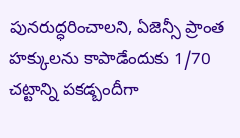పునరుద్ధరించాలని, ఏజెన్సీ ప్రాంత హక్కులను కాపాడేందుకు 1/70 చట్టాన్ని పకడ్బందీగా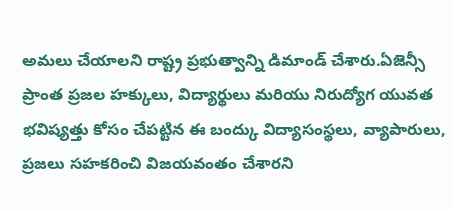అమలు చేయాలని రాష్ట్ర ప్రభుత్వాన్ని డిమాండ్ చేశారు.ఏజెన్సీ ప్రాంత ప్రజల హక్కులు, విద్యార్థులు మరియు నిరుద్యోగ యువత భవిష్యత్తు కోసం చేపట్టిన ఈ బంద్కు విద్యాసంస్థలు, వ్యాపారులు, ప్రజలు సహకరించి విజయవంతం చేశారని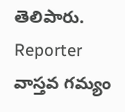తెలిపారు.
Reporter
వాస్తవ గమ్యం